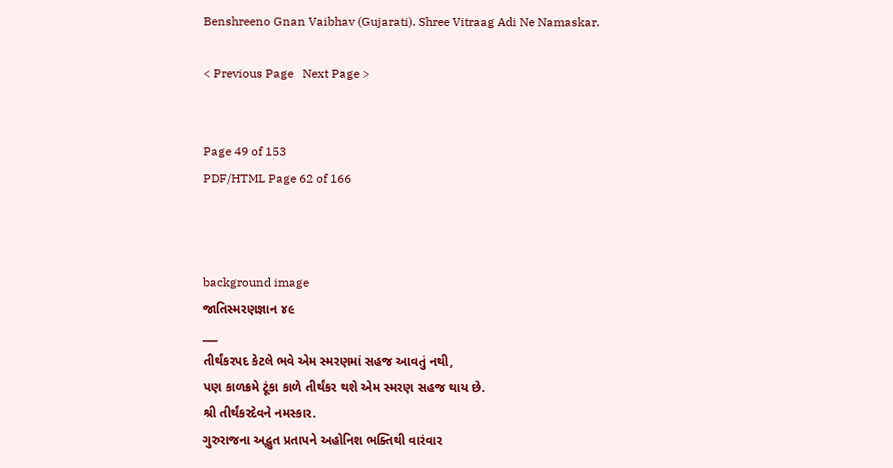Benshreeno Gnan Vaibhav (Gujarati). Shree Vitraag Adi Ne Namaskar.

< Previous Page   Next Page >


Page 49 of 153
PDF/HTML Page 62 of 166



background image
જાતિસ્મરણજ્ઞાન ૪૯
___
તીર્થંકરપદ કેટલે ભવે એમ સ્મરણમાં સહજ આવતું નથી,
પણ કાળક્રમે ટૂંકા કાળે તીર્થંકર થશે એમ સ્મરણ સહજ થાય છે.
શ્રી તીર્થંકરદેવને નમસ્કાર.
ગુરુરાજના અદ્ભુત પ્રતાપને અહોનિશ ભક્તિથી વારંવાર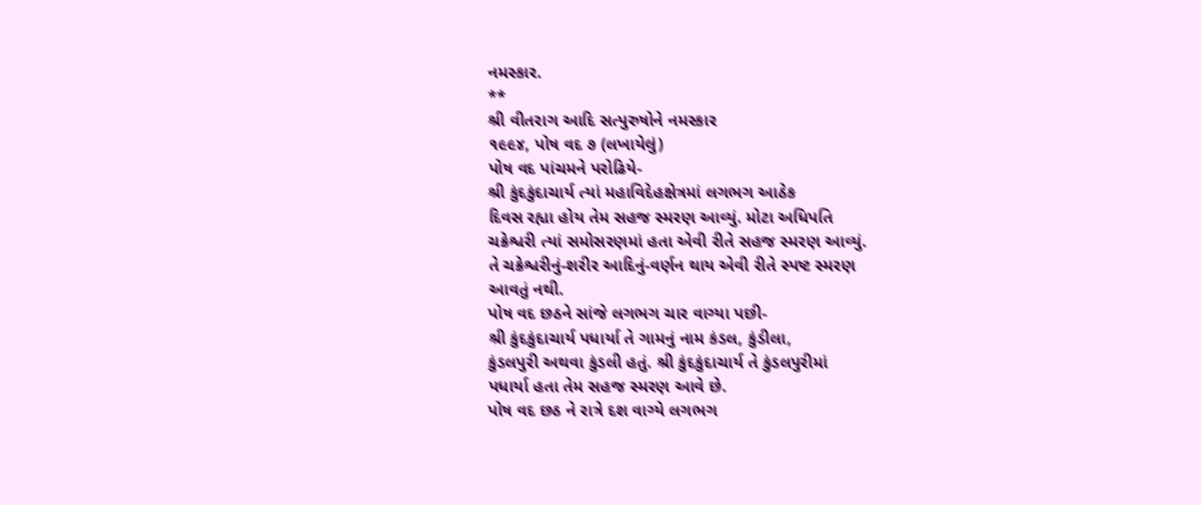નમસ્કાર.
**
શ્રી વીતરાગ આદિ સત્પુરુષોને નમસ્કાર
૧૯૯૪, પોષ વદ ૭ (લખાયેલું)
પોષ વદ પાંચમને પરોઢિયે-
શ્રી કુંદકુંદાચાર્ય ત્યાં મહાવિદેહક્ષેત્રમાં લગભગ આઠેક
દિવસ રહ્યા હોય તેમ સહજ સ્મરણ આવ્યું. મોટા અધિપતિ
ચક્રેશ્વરી ત્યાં સમોસરણમાં હતા એવી રીતે સહજ સ્મરણ આવ્યું.
તે ચક્રેશ્વરીનું-શરીર આદિનું-વર્ણન થાય એવી રીતે સ્પષ્ટ સ્મરણ
આવતું નથી.
પોષ વદ છઠને સાંજે લગભગ ચાર વાગ્યા પછી-
શ્રી કુંદકુંદાચાર્ય પધાર્યા તે ગામનું નામ કંડલ, કુંડીલા,
કુંડલપુરી અથવા કુંડલી હતું. શ્રી કુંદકુંદાચાર્ય તે કુંડલપુરીમાં
પધાર્યા હતા તેમ સહજ સ્મરણ આવે છે.
પોષ વદ છઠ ને રાત્રે દશ વાગ્યે લગભગ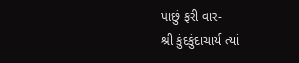પાછું ફરી વાર-
શ્રી કુંદકુંદાચાર્ય ત્યાં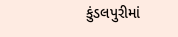કુંડલપુરીમાં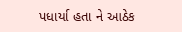પધાર્યા હતા ને આઠેક